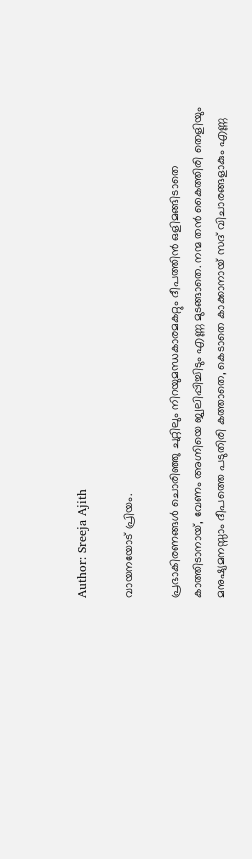Author: Sreeja Ajith

വായനയോട് പ്രിയം.

പ്രഭാകിരണങ്ങൾ ചൊരിഞ്ഞു ചുറ്റിലും നിറയുമന്ധകാരമകറ്റും ദീപത്തിൻ ഒളിമങ്ങിടാതെ കാത്തിടാനായ്, വേണം അഗ്നിയെ ജ്വലിപ്പിച്ചിടും എണ്ണ മുടങ്ങാതെ. നന്മ തൻ കൈത്തിരി തെളിയും മനുഷ്യമനസ്സാം ദീപത്തെ പടുതിരി കത്താതെ, കെടാതെ കാക്കാനായ് സദ് വിചാരങ്ങളാകും എണ്ണ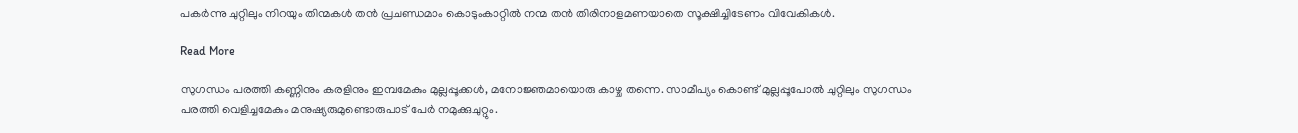പകർന്നു ചുറ്റിലും നിറയും തിന്മകൾ തൻ പ്രചണ്ഡമാം കൊടുംകാറ്റിൽ നന്മ തൻ തിരിനാളമണയാതെ സൂക്ഷിച്ചിടേണം വിവേകികൾ.

Read More

സുഗന്ധം പരത്തി കണ്ണിനും കരളിനും ഇമ്പമേകും മുല്ലപ്പൂക്കൾ, മനോജ്ഞമായൊരു കാഴ്ച തന്നെ. സാമീപ്യം കൊണ്ട് മുല്ലപ്പൂപോൽ ചുറ്റിലും സുഗന്ധം പരത്തി വെളിച്ചമേകും മനുഷ്യരുമുണ്ടൊരുപാട് പേർ നമുക്കുചുറ്റും.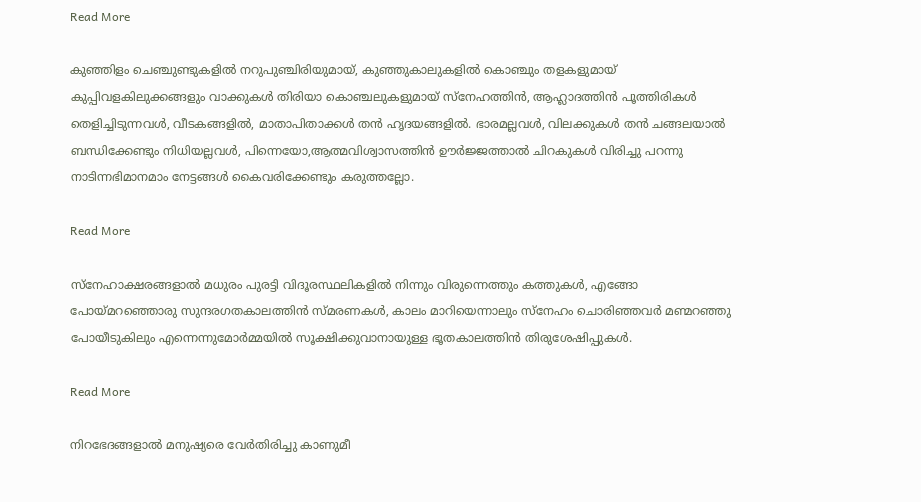Read More

കുഞ്ഞിളം ചെഞ്ചുണ്ടുകളിൽ നറുപുഞ്ചിരിയുമായ്, കുഞ്ഞുകാലുകളിൽ കൊഞ്ചും തളകളുമായ് കുപ്പിവളകിലുക്കങ്ങളും വാക്കുകൾ തിരിയാ കൊഞ്ചലുകളുമായ് സ്നേഹത്തിൻ, ആഹ്ലാദത്തിൻ പൂത്തിരികൾ തെളിച്ചിടുന്നവൾ, വീടകങ്ങളിൽ, മാതാപിതാക്കൾ തൻ ഹൃദയങ്ങളിൽ. ഭാരമല്ലവൾ, വിലക്കുകൾ തൻ ചങ്ങലയാൽ ബന്ധിക്കേണ്ടും നിധിയല്ലവൾ, പിന്നെയോ,ആത്മവിശ്വാസത്തിൻ ഊർജ്ജത്താൽ ചിറകുകൾ വിരിച്ചു പറന്നു നാടിന്നഭിമാനമാം നേട്ടങ്ങൾ കൈവരിക്കേണ്ടും കരുത്തല്ലോ.

Read More

സ്നേഹാക്ഷരങ്ങളാൽ മധുരം പുരട്ടി വിദൂരസ്ഥലികളിൽ നിന്നും വിരുന്നെത്തും കത്തുകൾ, എങ്ങോ പോയ്‌മറഞ്ഞൊരു സുന്ദരഗതകാലത്തിൻ സ്മരണകൾ, കാലം മാറിയെന്നാലും സ്നേഹം ചൊരിഞ്ഞവർ മണ്മറഞ്ഞു പോയീടുകിലും എന്നെന്നുമോർമ്മയിൽ സൂക്ഷിക്കുവാനായുള്ള ഭൂതകാലത്തിൻ തിരുശേഷിപ്പുകൾ.

Read More

നിറഭേദങ്ങളാൽ മനുഷ്യരെ വേർതിരിച്ചു കാണുമീ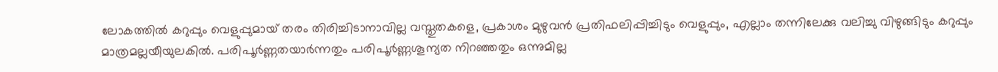ലോകത്തിൽ കറുപ്പും വെളുപ്പുമായ് തരം തിരിച്ചിടാനാവില്ല വസ്തുതകളെ, പ്രകാശം മുഴുവൻ പ്രതിഫലിപ്പിച്ചിടും വെളുപ്പും, എല്ലാം തന്നിലേക്കു വലിച്ചു വിഴുങ്ങിടും കറുപ്പും മാത്രമല്ലയീയുലകിൽ. പരിപൂർണ്ണതയാർന്നതും പരിപൂർണ്ണശൂന്യത നിറഞ്ഞതും ഒന്നുമില്ല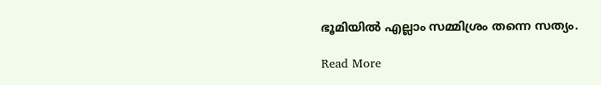ഭൂമിയിൽ എല്ലാം സമ്മിശ്രം തന്നെ സത്യം.

Read More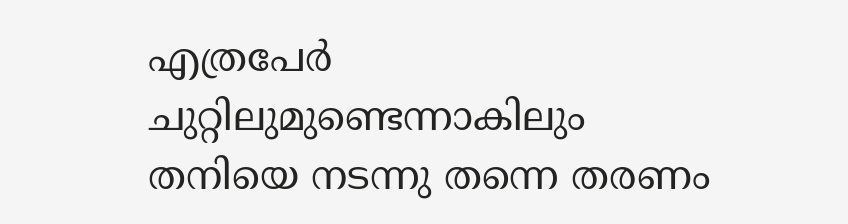എത്രപേർ ചുറ്റിലുമുണ്ടെന്നാകിലും തനിയെ നടന്നു തന്നെ തരണം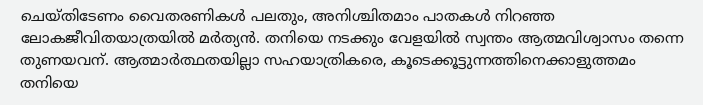ചെയ്തിടേണം വൈതരണികൾ പലതും, അനിശ്ചിതമാം പാതകൾ നിറഞ്ഞ ലോകജീവിതയാത്രയിൽ മർത്യൻ. തനിയെ നടക്കും വേളയിൽ സ്വന്തം ആത്മവിശ്വാസം തന്നെ തുണയവന്. ആത്മാർത്ഥതയില്ലാ സഹയാത്രികരെ, കൂടെക്കൂട്ടുന്നത്തിനെക്കാളുത്തമം തനിയെ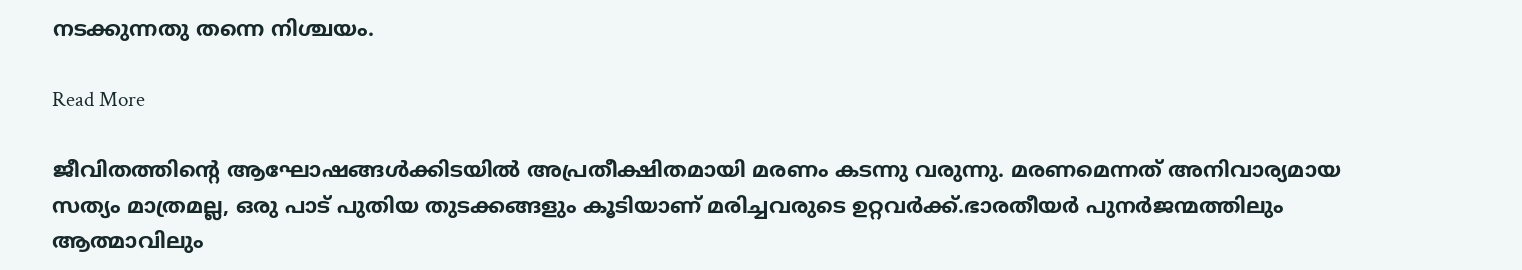നടക്കുന്നതു തന്നെ നിശ്ചയം.

Read More

ജീവിതത്തിന്റെ ആഘോഷങ്ങൾക്കിടയിൽ അപ്രതീക്ഷിതമായി മരണം കടന്നു വരുന്നു. മരണമെന്നത് അനിവാര്യമായ സത്യം മാത്രമല്ല, ഒരു പാട് പുതിയ തുടക്കങ്ങളും കൂടിയാണ് മരിച്ചവരുടെ ഉറ്റവർക്ക്.ഭാരതീയർ പുനർജന്മത്തിലും ആത്മാവിലും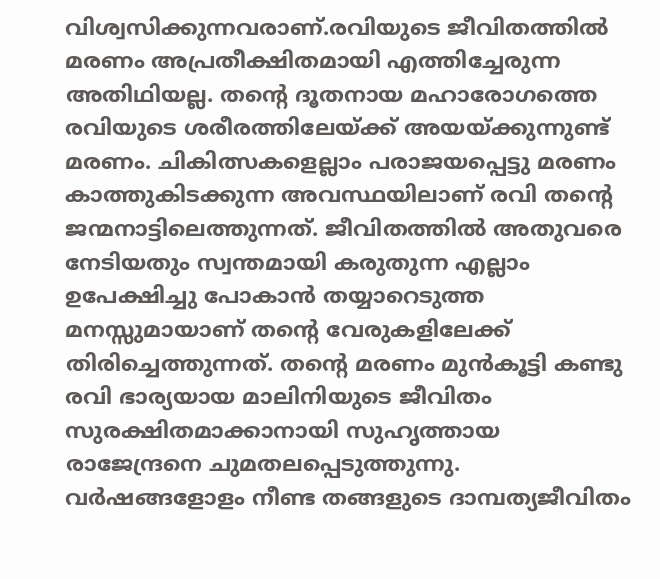വിശ്വസിക്കുന്നവരാണ്.രവിയുടെ ജീവിതത്തിൽ മരണം അപ്രതീക്ഷിതമായി എത്തിച്ചേരുന്ന അതിഥിയല്ല. തന്റെ ദൂതനായ മഹാരോഗത്തെ രവിയുടെ ശരീരത്തിലേയ്ക്ക് അയയ്ക്കുന്നുണ്ട് മരണം. ചികിത്സകളെല്ലാം പരാജയപ്പെട്ടു മരണം കാത്തുകിടക്കുന്ന അവസ്ഥയിലാണ് രവി തന്റെ  ജന്മനാട്ടിലെത്തുന്നത്. ജീവിതത്തിൽ അതുവരെ നേടിയതും സ്വന്തമായി കരുതുന്ന എല്ലാം ഉപേക്ഷിച്ചു പോകാൻ തയ്യാറെടുത്ത മനസ്സുമായാണ് തന്റെ വേരുകളിലേക്ക് തിരിച്ചെത്തുന്നത്. തന്റെ മരണം മുൻകൂട്ടി കണ്ടു രവി ഭാര്യയായ മാലിനിയുടെ ജീവിതം സുരക്ഷിതമാക്കാനായി സുഹൃത്തായ രാജേന്ദ്രനെ ചുമതലപ്പെടുത്തുന്നു. വർഷങ്ങളോളം നീണ്ട തങ്ങളുടെ ദാമ്പത്യജീവിതം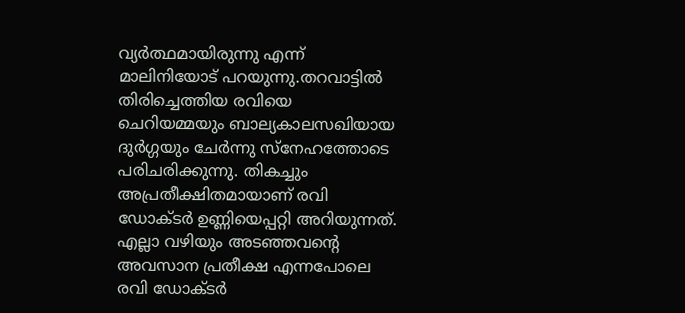വ്യർത്ഥമായിരുന്നു എന്ന് മാലിനിയോട് പറയുന്നു.തറവാട്ടിൽ തിരിച്ചെത്തിയ രവിയെ ചെറിയമ്മയും ബാല്യകാലസഖിയായ ദുർഗ്ഗയും ചേർന്നു സ്നേഹത്തോടെ പരിചരിക്കുന്നു. തികച്ചും അപ്രതീക്ഷിതമായാണ് രവി ഡോക്ടർ ഉണ്ണിയെപ്പറ്റി അറിയുന്നത്. എല്ലാ വഴിയും അടഞ്ഞവന്റെ അവസാന പ്രതീക്ഷ എന്നപോലെ രവി ഡോക്ടർ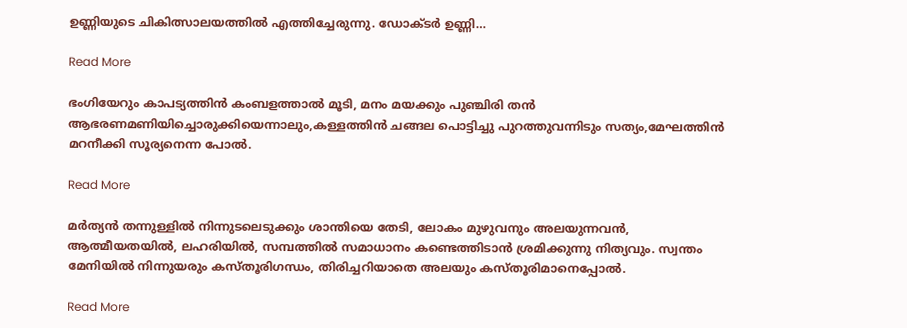ഉണ്ണിയുടെ ചികിത്സാലയത്തിൽ എത്തിച്ചേരുന്നു. ഡോക്ടർ ഉണ്ണി…

Read More

ഭംഗിയേറും കാപട്യത്തിൻ കംബളത്താൽ മൂടി, മനം മയക്കും പുഞ്ചിരി തൻ ആഭരണമണിയിച്ചൊരുക്കിയെന്നാലും,കള്ളത്തിൻ ചങ്ങല പൊട്ടിച്ചു പുറത്തുവന്നിടും സത്യം,മേഘത്തിൻ മറനീക്കി സൂര്യനെന്ന പോൽ.

Read More

മർത്യൻ തന്നുള്ളിൽ നിന്നുടലെടുക്കും ശാന്തിയെ തേടി, ലോകം മുഴുവനും അലയുന്നവൻ, ആത്മീയതയിൽ, ലഹരിയിൽ, സമ്പത്തിൽ സമാധാനം കണ്ടെത്തിടാൻ ശ്രമിക്കുന്നു നിത്യവും. സ്വന്തം മേനിയിൽ നിന്നുയരും കസ്തൂരിഗന്ധം, തിരിച്ചറിയാതെ അലയും കസ്തൂരിമാനെപ്പോൽ.

Read More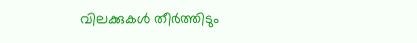വിലക്കുകൾ തീർത്തിടും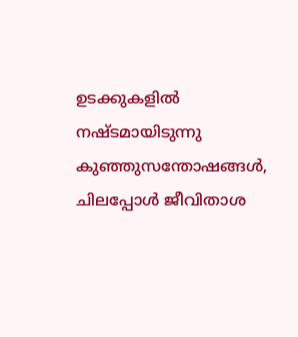ഉടക്കുകളിൽ നഷ്ടമായിടുന്നു കുഞ്ഞുസന്തോഷങ്ങൾ, ചിലപ്പോൾ ജീവിതാശ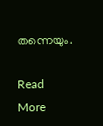തന്നെയും.

Read More